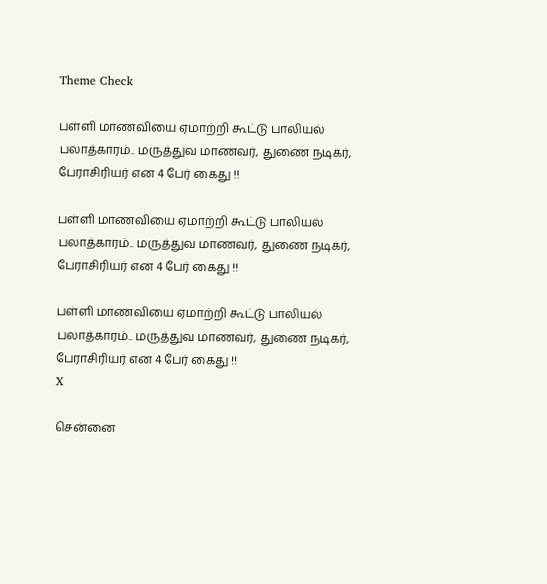Theme Check

பள்ளி மாணவியை ஏமாற்றி கூட்டு பாலியல் பலாத்காரம்.. மருத்துவ மாணவர், துணை நடிகர், பேராசிரியர் என 4 பேர் கைது !!

பள்ளி மாணவியை ஏமாற்றி கூட்டு பாலியல் பலாத்காரம்.. மருத்துவ மாணவர், துணை நடிகர், பேராசிரியர் என 4 பேர் கைது !!

பள்ளி மாணவியை ஏமாற்றி கூட்டு பாலியல் பலாத்காரம்.. மருத்துவ மாணவர், துணை நடிகர், பேராசிரியர் என 4 பேர் கைது !!
X

சென்னை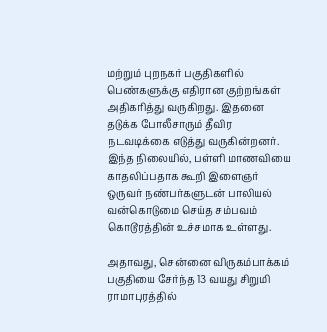மற்றும் புறநகர் பகுதிகளில் பெண்களுக்கு எதிரான குற்றங்கள் அதிகரித்து வருகிறது. இதனை தடுக்க போலீசாரும் தீவிர நடவடிக்கை எடுத்து வருகின்றனர். இந்த நிலையில், பள்ளி மாணவியை காதலிப்பதாக கூறி இளைஞர் ஒருவர் நண்பர்களுடன் பாலியல் வன்கொடுமை செய்த சம்பவம் கொடூரத்தின் உச்சமாக உள்ளது.

அதாவது, சென்னை விருகம்பாக்கம் பகுதியை சேர்ந்த 13 வயது சிறுமி ராமாபுரத்தில்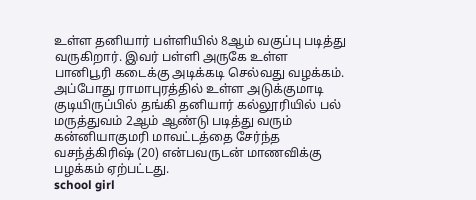உள்ள தனியார் பள்ளியில் 8ஆம் வகுப்பு படித்து வருகிறார். இவர் பள்ளி அருகே உள்ள பானிபூரி கடைக்கு அடிக்கடி செல்வது வழக்கம். அப்போது ராமாபுரத்தில் உள்ள அடுக்குமாடி குடியிருப்பில் தங்கி தனியார் கல்லூரியில் பல் மருத்துவம் 2ஆம் ஆண்டு படித்து வரும் கன்னியாகுமரி மாவட்டத்தை சேர்ந்த வசந்த்கிரிஷ் (20) என்பவருடன் மாணவிக்கு பழக்கம் ஏற்பட்டது.
school girl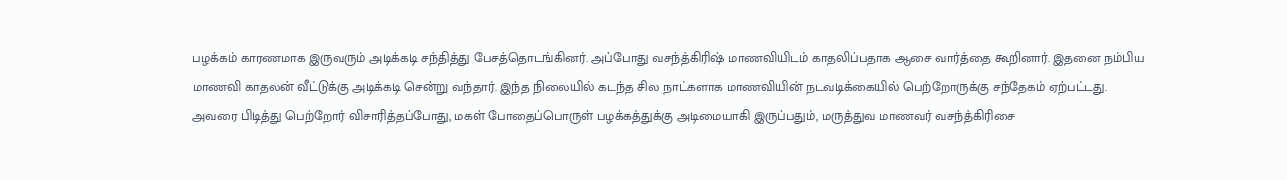பழக்கம் காரணமாக இருவரும் அடிக்கடி சந்தித்து பேசத்தொடங்கினர். அப்போது வசந்த்கிரிஷ் மாணவியிடம் காதலிப்பதாக ஆசை வார்த்தை கூறினார். இதனை நம்பிய மாணவி காதலன் வீட்டுக்கு அடிக்கடி சென்று வந்தார். இந்த நிலையில் கடந்த சில நாட்களாக மாணவியின் நடவடிக்கையில் பெற்றோருக்கு சந்தேகம் ஏற்பட்டது. அவரை பிடித்து பெற்றோர் விசாரித்தப்போது, மகள் போதைப்பொருள் பழக்கத்துக்கு அடிமையாகி இருப்பதும், மருத்துவ மாணவர் வசந்த்கிரிசை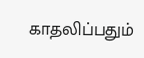காதலிப்பதும்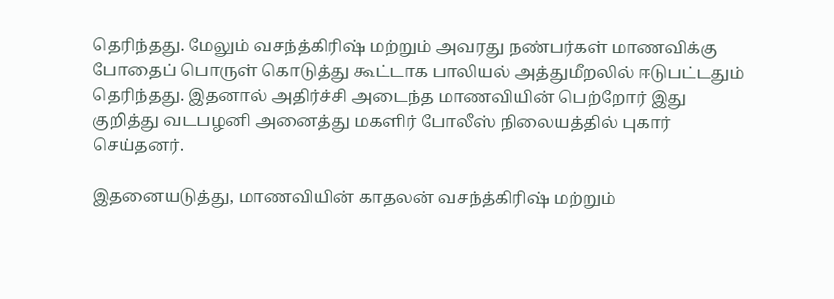தெரிந்தது. மேலும் வசந்த்கிரிஷ் மற்றும் அவரது நண்பர்கள் மாணவிக்கு போதைப் பொருள் கொடுத்து கூட்டாக பாலியல் அத்துமீறலில் ஈடுபட்டதும் தெரிந்தது. இதனால் அதிர்ச்சி அடைந்த மாணவியின் பெற்றோர் இது குறித்து வடபழனி அனைத்து மகளிர் போலீஸ் நிலையத்தில் புகார் செய்தனர்.

இதனையடுத்து, மாணவியின் காதலன் வசந்த்கிரிஷ் மற்றும்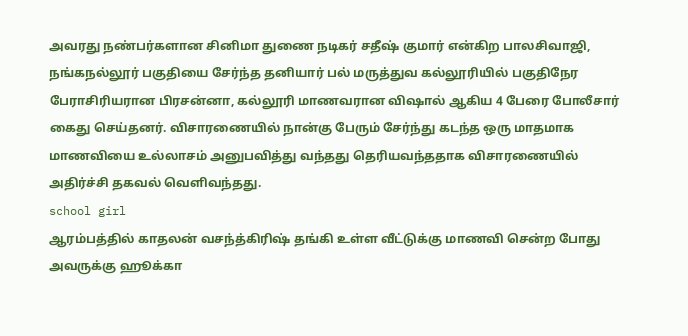அவரது நண்பர்களான சினிமா துணை நடிகர் சதீஷ் குமார் என்கிற பாலசிவாஜி, நங்கநல்லூர் பகுதியை சேர்ந்த தனியார் பல் மருத்துவ கல்லூரியில் பகுதிநேர பேராசிரியரான பிரசன்னா, கல்லூரி மாணவரான விஷால் ஆகிய 4 பேரை போலீசார் கைது செய்தனர். விசாரணையில் நான்கு பேரும் சேர்ந்து கடந்த ஒரு மாதமாக மாணவியை உல்லாசம் அனுபவித்து வந்தது தெரியவந்ததாக விசாரணையில் அதிர்ச்சி தகவல் வெளிவந்தது.
school girl
ஆரம்பத்தில் காதலன் வசந்த்கிரிஷ் தங்கி உள்ள வீட்டுக்கு மாணவி சென்ற போது அவருக்கு ஹூக்கா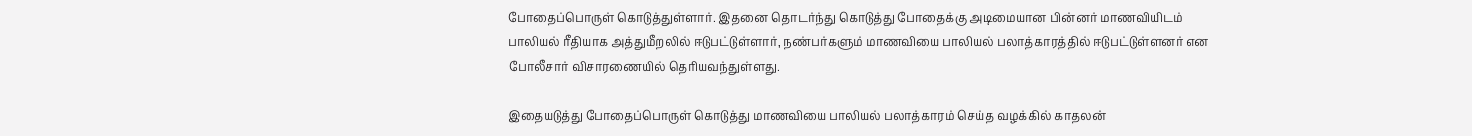போதைப்பொருள் கொடுத்துள்ளார். இதனை தொடர்ந்து கொடுத்து போதைக்கு அடிமையான பின்னர் மாணவியிடம் பாலியல் ரீதியாக அத்துமீறலில் ஈடுபட்டுள்ளார், நண்பர்களும் மாணவியை பாலியல் பலாத்காரத்தில் ஈடுபட்டுள்ளனர் என போலீசார் விசாரணையில் தெரியவந்துள்ளது.

இதையடுத்து போதைப்பொருள் கொடுத்து மாணவியை பாலியல் பலாத்காரம் செய்த வழக்கில் காதலன்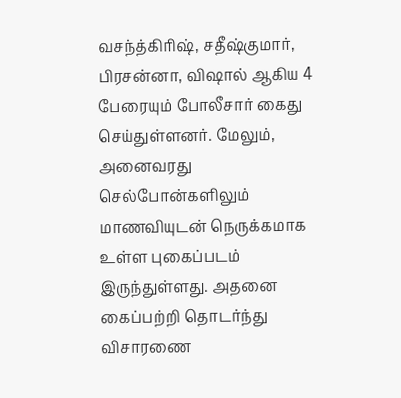வசந்த்கிரிஷ், சதீஷ்குமார், பிரசன்னா, விஷால் ஆகிய 4 பேரையும் போலீசார் கைது செய்துள்ளனர். மேலும், அனைவரது செல்போன்களிலும் மாணவியுடன் நெருக்கமாக உள்ள புகைப்படம் இருந்துள்ளது. அதனை கைப்பற்றி தொடர்ந்து விசாரணை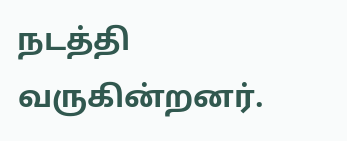நடத்தி வருகின்றனர்.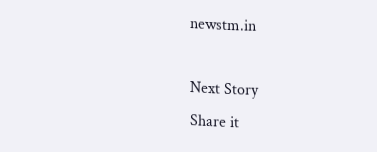newstm.in

Next Story
Share it